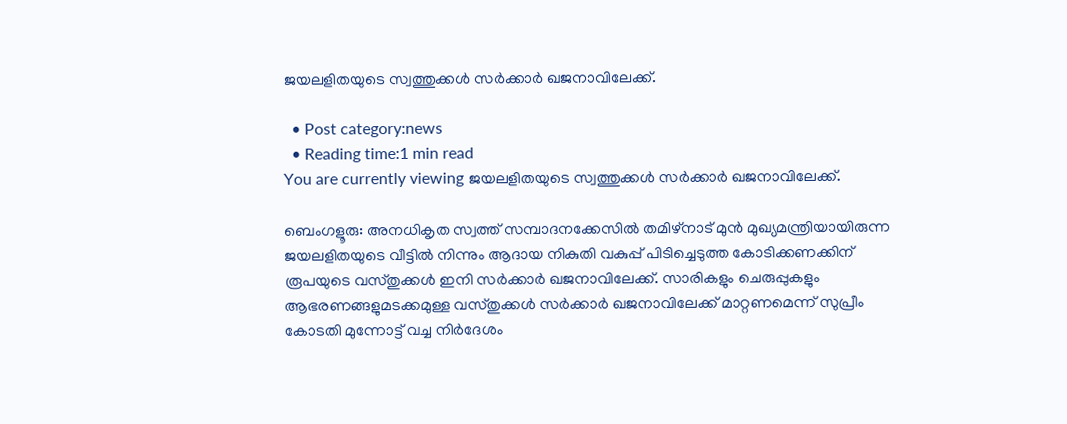ജയലളിതയുടെ സ്വത്തുക്കള്‍ സര്‍ക്കാര്‍ ഖജനാവിലേക്ക്.

  • Post category:news
  • Reading time:1 min read
You are currently viewing ജയലളിതയുടെ സ്വത്തുക്കള്‍ സര്‍ക്കാര്‍ ഖജനാവിലേക്ക്.

ബെംഗളൂരു: അനധികൃത സ്വത്ത് സമ്പാദനക്കേസില്‍ തമിഴ്‌നാട് മുന്‍ മുഖ്യമന്ത്രിയായിരുന്ന ജയലളിതയുടെ വീട്ടില്‍ നിന്നും ആദായ നികുതി വകുപ്പ് പിടിച്ചെടുത്ത കോടിക്കണക്കിന് രൂപയുടെ വസ്തുക്കള്‍ ഇനി സര്‍ക്കാര്‍ ഖജനാവിലേക്ക്. സാരികളും ചെരുപ്പുകളും ആഭരണങ്ങളുമടക്കമുള്ള വസ്തുക്കള്‍ സര്‍ക്കാര്‍ ഖജനാവിലേക്ക് മാറ്റണമെന്ന് സുപ്രീം കോടതി മുന്നോട്ട് വച്ച നിര്‍ദേശം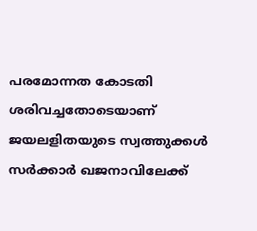പരമോന്നത കോടതി ശരിവച്ചതോടെയാണ് ജയലളിതയുടെ സ്വത്തുക്കള്‍ സര്‍ക്കാര്‍ ഖജനാവിലേക്ക്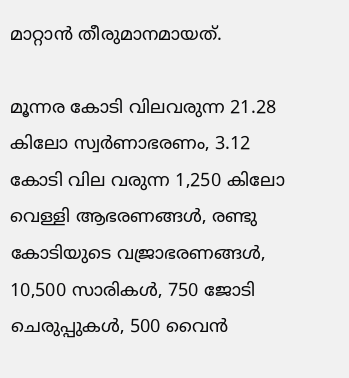മാറ്റാന്‍ തീരുമാനമായത്.

മൂന്നര കോടി വിലവരുന്ന 21.28 കിലോ സ്വര്‍ണാഭരണം, 3.12 കോടി വില വരുന്ന 1,250 കിലോ വെള്ളി ആഭരണങ്ങള്‍, രണ്ടു കോടിയുടെ വജ്രാഭരണങ്ങള്‍, 10,500 സാരികള്‍, 750 ജോടി ചെരുപ്പുകള്‍, 500 വൈന്‍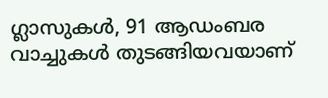ഗ്ലാസുകള്‍, 91 ആഡംബര വാച്ചുകള്‍ തുടങ്ങിയവയാണ്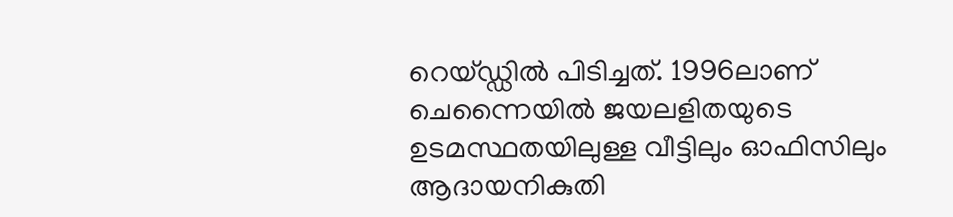റെയ്ഡ്ഡില്‍ പിടിച്ചത്. 1996ലാണ് ചെന്നൈയില്‍ ജയലളിതയുടെ ഉടമസ്ഥതയിലുള്ള വീട്ടിലും ഓഫിസിലും ആദായനികുതി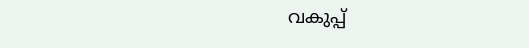വകുപ്പ്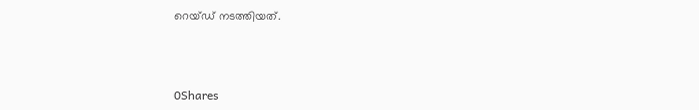റെയ്ഡ് നടത്തിയത്.



0Shares